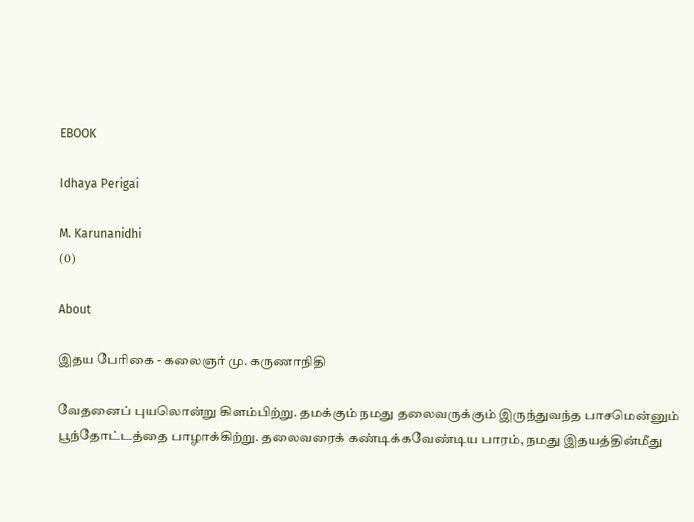EBOOK

Idhaya Perigai

M. Karunanidhi
(0)

About

இதய பேரிகை - கலைஞர் மு. கருணாநிதி

வேதனைப் புயலொன்று கிளம்பிற்று. தமக்கும் நமது தலைவருக்கும் இருந்துவந்த பாசமென்னும் பூந்தோட்டத்தை பாழாக்கிற்று. தலைவரைக் கண்டிக்கவேண்டிய பாரம், நமது இதயத்தின்மீது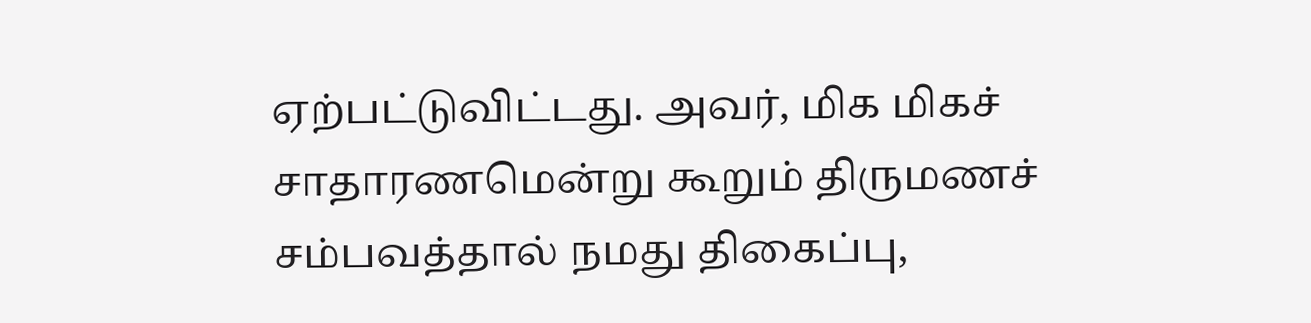ஏற்பட்டுவிட்டது. அவர், மிக மிகச் சாதாரணமென்று கூறும் திருமணச் சம்பவத்தால் நமது திகைப்பு,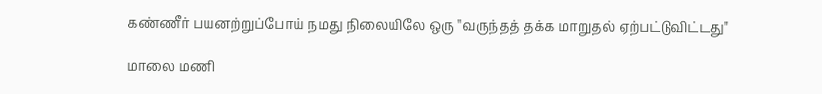கண்ணீர் பயனற்றுப்போய் நமது நிலையிலே ஒரு ''வருந்தத் தக்க மாறுதல் ஏற்பட்டுவிட்டது"

மாலை மணி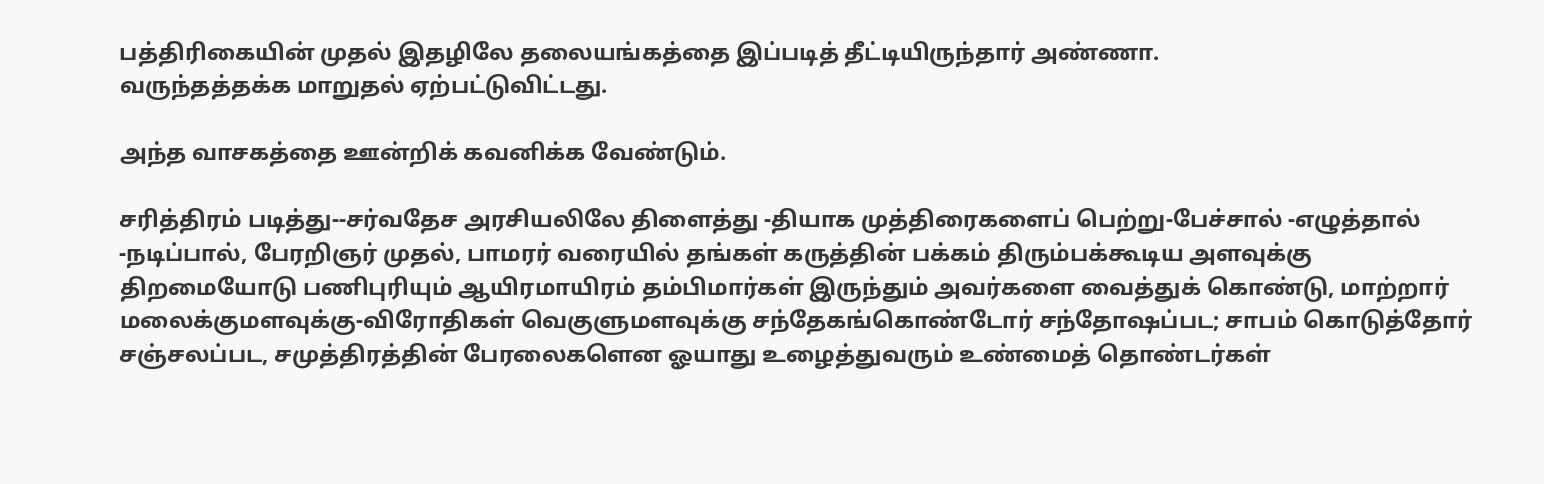பத்திரிகையின் முதல் இதழிலே தலையங்கத்தை இப்படித் தீட்டியிருந்தார் அண்ணா.
வருந்தத்தக்க மாறுதல் ஏற்பட்டுவிட்டது.

அந்த வாசகத்தை ஊன்றிக் கவனிக்க வேண்டும்.

சரித்திரம் படித்து--சர்வதேச அரசியலிலே திளைத்து -தியாக முத்திரைகளைப் பெற்று-பேச்சால் -எழுத்தால் -நடிப்பால், பேரறிஞர் முதல், பாமரர் வரையில் தங்கள் கருத்தின் பக்கம் திரும்பக்கூடிய அளவுக்கு திறமையோடு பணிபுரியும் ஆயிரமாயிரம் தம்பிமார்கள் இருந்தும் அவர்களை வைத்துக் கொண்டு, மாற்றார் மலைக்குமளவுக்கு-விரோதிகள் வெகுளுமளவுக்கு சந்தேகங்கொண்டோர் சந்தோஷப்பட; சாபம் கொடுத்தோர் சஞ்சலப்பட, சமுத்திரத்தின் பேரலைகளென ஓயாது உழைத்துவரும் உண்மைத் தொண்டர்கள்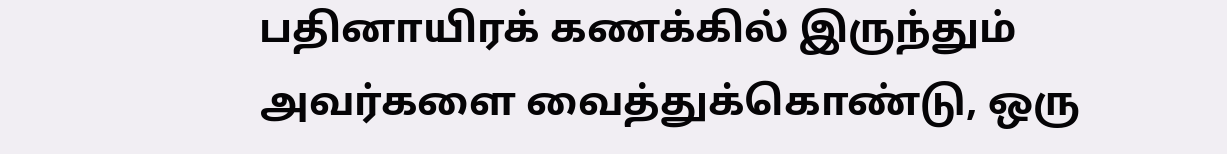பதினாயிரக் கணக்கில் இருந்தும் அவர்களை வைத்துக்கொண்டு, ஒரு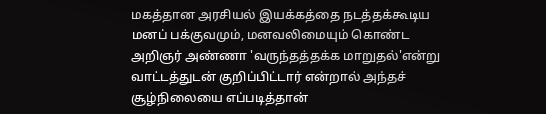மகத்தான அரசியல் இயக்கத்தை நடத்தக்கூடிய மனப் பக்குவமும், மனவலிமையும் கொண்ட அறிஞர் அண்ணா 'வருந்தத்தக்க மாறுதல்'என்று வாட்டத்துடன் குறிப்பிட்டார் என்றால் அந்தச் சூழ்நிலையை எப்படித்தான்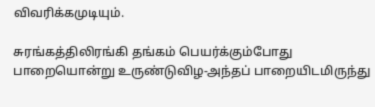விவரிக்கமுடியும்.

சுரங்கத்திலிரங்கி தங்கம் பெயர்க்கும்போது பாறையொன்று உருண்டுவிழ-அந்தப் பாறையிடமிருந்து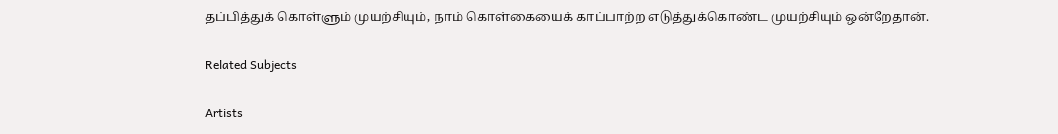தப்பித்துக் கொள்ளும் முயற்சியும், நாம் கொள்கையைக் காப்பாற்ற எடுத்துக்கொண்ட முயற்சியும் ஒன்றேதான்.

Related Subjects

Artists